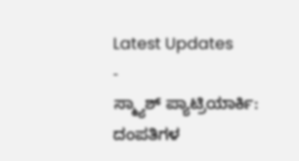Latest Updates
-
ಸ್ಮ್ಯಾಶ್ ಪ್ಯಾಟ್ರಿಯಾರ್ಕಿ: ದಂಪತಿಗಳ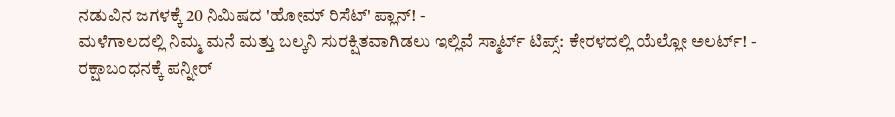ನಡುವಿನ ಜಗಳಕ್ಕೆ 20 ನಿಮಿಷದ 'ಹೋಮ್ ರಿಸೆಟ್' ಪ್ಲಾನ್! -
ಮಳೆಗಾಲದಲ್ಲಿ ನಿಮ್ಮ ಮನೆ ಮತ್ತು ಬಲ್ಕನಿ ಸುರಕ್ಷಿತವಾಗಿಡಲು ಇಲ್ಲಿವೆ ಸ್ಮಾರ್ಟ್ ಟಿಪ್ಸ್: ಕೇರಳದಲ್ಲಿ ಯೆಲ್ಲೋ ಅಲರ್ಟ್! -
ರಕ್ಷಾಬಂಧನಕ್ಕೆ ಪನ್ನೀರ್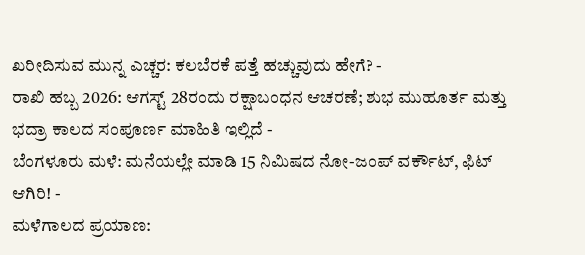ಖರೀದಿಸುವ ಮುನ್ನ ಎಚ್ಚರ: ಕಲಬೆರಕೆ ಪತ್ತೆ ಹಚ್ಚುವುದು ಹೇಗೆ? -
ರಾಖಿ ಹಬ್ಬ 2026: ಆಗಸ್ಟ್ 28ರಂದು ರಕ್ಷಾಬಂಧನ ಆಚರಣೆ; ಶುಭ ಮುಹೂರ್ತ ಮತ್ತು ಭದ್ರಾ ಕಾಲದ ಸಂಪೂರ್ಣ ಮಾಹಿತಿ ಇಲ್ಲಿದೆ -
ಬೆಂಗಳೂರು ಮಳೆ: ಮನೆಯಲ್ಲೇ ಮಾಡಿ 15 ನಿಮಿಷದ ನೋ-ಜಂಪ್ ವರ್ಕೌಟ್, ಫಿಟ್ ಆಗಿರಿ! -
ಮಳೆಗಾಲದ ಪ್ರಯಾಣ: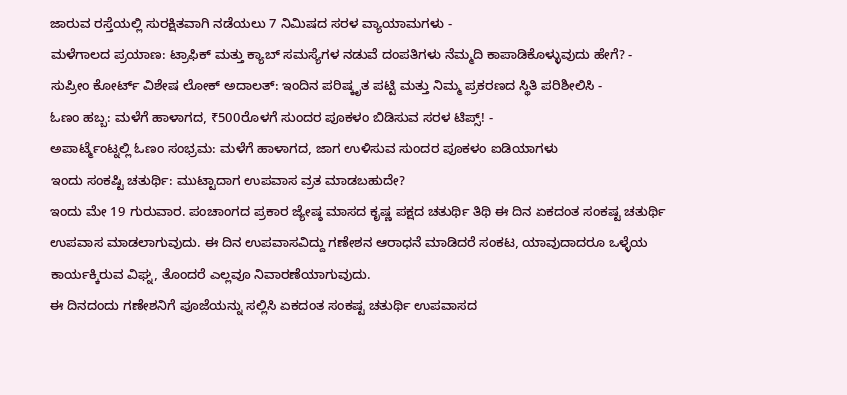ಜಾರುವ ರಸ್ತೆಯಲ್ಲಿ ಸುರಕ್ಷಿತವಾಗಿ ನಡೆಯಲು 7 ನಿಮಿಷದ ಸರಳ ವ್ಯಾಯಾಮಗಳು -
ಮಳೆಗಾಲದ ಪ್ರಯಾಣ: ಟ್ರಾಫಿಕ್ ಮತ್ತು ಕ್ಯಾಬ್ ಸಮಸ್ಯೆಗಳ ನಡುವೆ ದಂಪತಿಗಳು ನೆಮ್ಮದಿ ಕಾಪಾಡಿಕೊಳ್ಳುವುದು ಹೇಗೆ? -
ಸುಪ್ರೀಂ ಕೋರ್ಟ್ ವಿಶೇಷ ಲೋಕ್ ಅದಾಲತ್: ಇಂದಿನ ಪರಿಷ್ಕೃತ ಪಟ್ಟಿ ಮತ್ತು ನಿಮ್ಮ ಪ್ರಕರಣದ ಸ್ಥಿತಿ ಪರಿಶೀಲಿಸಿ -
ಓಣಂ ಹಬ್ಬ: ಮಳೆಗೆ ಹಾಳಾಗದ, ₹500ರೊಳಗೆ ಸುಂದರ ಪೂಕಳಂ ಬಿಡಿಸುವ ಸರಳ ಟಿಪ್ಸ್! -
ಅಪಾರ್ಟ್ಮೆಂಟ್ನಲ್ಲಿ ಓಣಂ ಸಂಭ್ರಮ: ಮಳೆಗೆ ಹಾಳಾಗದ, ಜಾಗ ಉಳಿಸುವ ಸುಂದರ ಪೂಕಳಂ ಐಡಿಯಾಗಳು
ಇಂದು ಸಂಕಷ್ಟಿ ಚತುರ್ಥಿ: ಮುಟ್ಟಾದಾಗ ಉಪವಾಸ ವ್ರತ ಮಾಡಬಹುದೇ?
ಇಂದು ಮೇ 19 ಗುರುವಾರ. ಪಂಚಾಂಗದ ಪ್ರಕಾರ ಜ್ಯೇಷ್ಠ ಮಾಸದ ಕೃಷ್ಣ ಪಕ್ಷದ ಚತುರ್ಥಿ ತಿಥಿ ಈ ದಿನ ಏಕದಂತ ಸಂಕಷ್ಟ ಚತುರ್ಥಿ ಉಪವಾಸ ಮಾಡಲಾಗುವುದು. ಈ ದಿನ ಉಪವಾಸವಿದ್ದು ಗಣೇಶನ ಆರಾಧನೆ ಮಾಡಿದರೆ ಸಂಕಟ, ಯಾವುದಾದರೂ ಒಳ್ಳೆಯ ಕಾರ್ಯಕ್ಕಿರುವ ವಿಘ್ನ, ತೊಂದರೆ ಎಲ್ಲವೂ ನಿವಾರಣೆಯಾಗುವುದು.
ಈ ದಿನದಂದು ಗಣೇಶನಿಗೆ ಪೂಜೆಯನ್ನು ಸಲ್ಲಿಸಿ ಏಕದಂತ ಸಂಕಷ್ಟ ಚತುರ್ಥಿ ಉಪವಾಸದ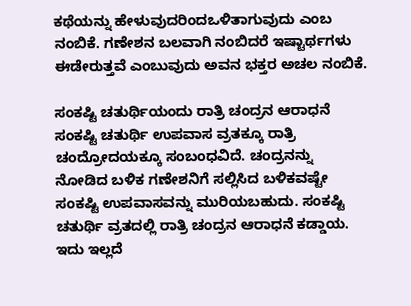ಕಥೆಯನ್ನು ಹೇಳುವುದರಿಂದಒಳಿತಾಗುವುದು ಎಂಬ ನಂಬಿಕೆ. ಗಣೇಶನ ಬಲವಾಗಿ ನಂಬಿದರೆ ಇಷ್ಟಾರ್ಥಗಳು ಈಡೇರುತ್ತವೆ ಎಂಬುವುದು ಅವನ ಭಕ್ತರ ಅಚಲ ನಂಬಿಕೆ.

ಸಂಕಷ್ಟಿ ಚತುರ್ಥಿಯಂದು ರಾತ್ರಿ ಚಂದ್ರನ ಆರಾಧನೆ
ಸಂಕಷ್ಟಿ ಚತುರ್ಥಿ ಉಪವಾಸ ವ್ರತಕ್ಕೂ ರಾತ್ರಿ ಚಂದ್ರೋದಯಕ್ಕೂ ಸಂಬಂಧವಿದೆ. ಚಂದ್ರನನ್ನು ನೋಡಿದ ಬಳಿಕ ಗಣೇಶನಿಗೆ ಸಲ್ಲಿಸಿದ ಬಳಿಕವಷ್ಟೇ ಸಂಕಷ್ಟಿ ಉಪವಾಸವನ್ನು ಮುರಿಯಬಹುದು. ಸಂಕಷ್ಟಿ ಚತುರ್ಥಿ ವ್ರತದಲ್ಲಿ ರಾತ್ರಿ ಚಂದ್ರನ ಆರಾಧನೆ ಕಡ್ಡಾಯ. ಇದು ಇಲ್ಲದೆ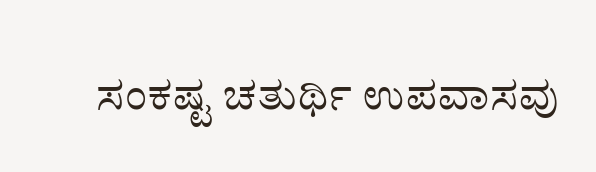ಸಂಕಷ್ಟ ಚತುರ್ಥಿ ಉಪವಾಸವು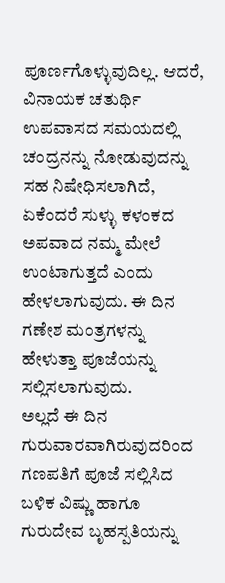ಪೂರ್ಣಗೊಳ್ಳುವುದಿಲ್ಲ. ಆದರೆ, ವಿನಾಯಕ ಚತುರ್ಥಿ ಉಪವಾಸದ ಸಮಯದಲ್ಲಿ ಚಂದ್ರನನ್ನು ನೋಡುವುದನ್ನು ಸಹ ನಿಷೇಧಿಸಲಾಗಿದೆ, ಏಕೆಂದರೆ ಸುಳ್ಳು ಕಳಂಕದ ಅಪವಾದ ನಮ್ಮ ಮೇಲೆ ಉಂಟಾಗುತ್ತದೆ ಎಂದು ಹೇಳಲಾಗುವುದು. ಈ ದಿನ ಗಣೇಶ ಮಂತ್ರಗಳನ್ನು ಹೇಳುತ್ತಾ ಪೂಜೆಯನ್ನು ಸಲ್ಲಿಸಲಾಗುವುದು.
ಅಲ್ಲದೆ ಈ ದಿನ ಗುರುವಾರವಾಗಿರುವುದರಿಂದ ಗಣಪತಿಗೆ ಪೂಜೆ ಸಲ್ಲಿಸಿದ ಬಳಿಕ ವಿಷ್ಣು ಹಾಗೂ ಗುರುದೇವ ಬೃಹಸ್ಪತಿಯನ್ನು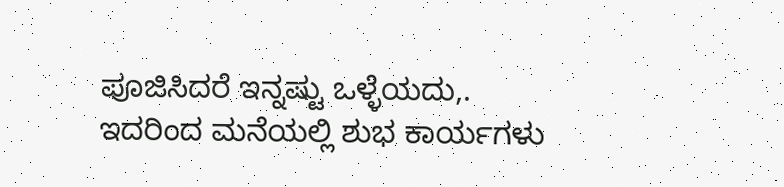ಪೂಜಿಸಿದರೆ ಇನ್ನಷ್ಟು ಒಳ್ಳೆಯದು,. ಇದರಿಂದ ಮನೆಯಲ್ಲಿ ಶುಭ ಕಾರ್ಯಗಳು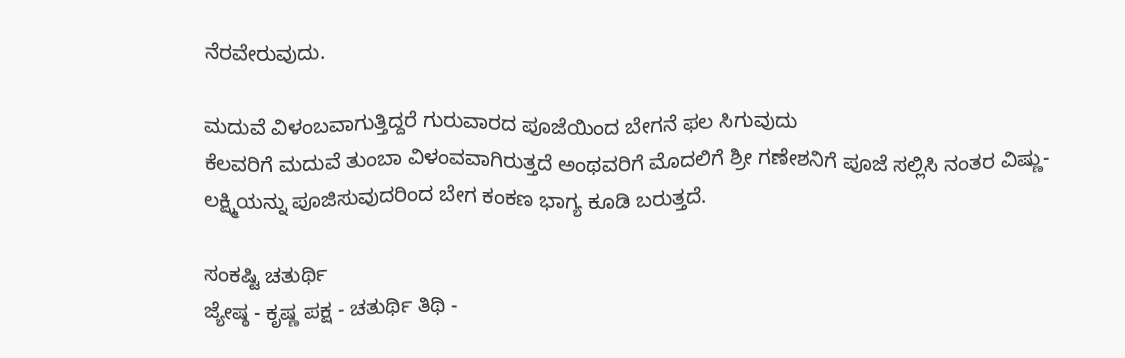ನೆರವೇರುವುದು.

ಮದುವೆ ವಿಳಂಬವಾಗುತ್ತಿದ್ದರೆ ಗುರುವಾರದ ಪೂಜೆಯಿಂದ ಬೇಗನೆ ಫಲ ಸಿಗುವುದು
ಕೆಲವರಿಗೆ ಮದುವೆ ತುಂಬಾ ವಿಳಂವವಾಗಿರುತ್ತದೆ ಅಂಥವರಿಗೆ ಮೊದಲಿಗೆ ಶ್ರೀ ಗಣೇಶನಿಗೆ ಪೂಜೆ ಸಲ್ಲಿಸಿ ನಂತರ ವಿಷ್ಣು-ಲಕ್ಷ್ಮಿಯನ್ನು ಪೂಜಿಸುವುದರಿಂದ ಬೇಗ ಕಂಕಣ ಭಾಗ್ಯ ಕೂಡಿ ಬರುತ್ತದೆ.

ಸಂಕಷ್ಟಿ ಚತುರ್ಥಿ
ಜ್ಯೇಷ್ಠ - ಕೃಷ್ಣ ಪಕ್ಷ - ಚತುರ್ಥಿ ತಿಥಿ -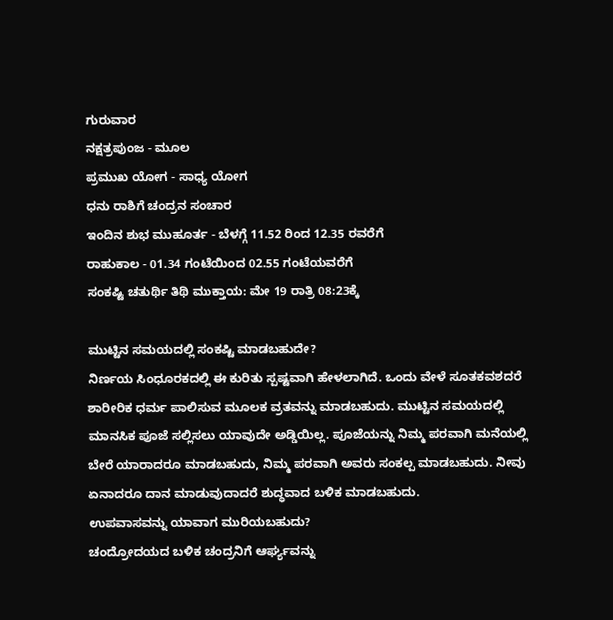ಗುರುವಾರ
ನಕ್ಷತ್ರಪುಂಜ - ಮೂಲ
ಪ್ರಮುಖ ಯೋಗ - ಸಾಧ್ಯ ಯೋಗ
ಧನು ರಾಶಿಗೆ ಚಂದ್ರನ ಸಂಚಾರ
ಇಂದಿನ ಶುಭ ಮುಹೂರ್ತ - ಬೆಳಗ್ಗೆ 11.52 ರಿಂದ 12.35 ರವರೆಗೆ
ರಾಹುಕಾಲ - 01.34 ಗಂಟೆಯಿಂದ 02.55 ಗಂಟೆಯವರೆಗೆ
ಸಂಕಷ್ಟಿ ಚತುರ್ಥಿ ತಿಥಿ ಮುಕ್ತಾಯ: ಮೇ 19 ರಾತ್ರಿ 08:23ಕ್ಕೆ

ಮುಟ್ಟಿನ ಸಮಯದಲ್ಲಿ ಸಂಕಷ್ಟಿ ಮಾಡಬಹುದೇ?
ನಿರ್ಣಯ ಸಿಂಧೂರಕದಲ್ಲಿ ಈ ಕುರಿತು ಸ್ಪಷ್ಟವಾಗಿ ಹೇಳಲಾಗಿದೆ. ಒಂದು ವೇಳೆ ಸೂತಕವಶದರೆ ಶಾರೀರಿಕ ಧರ್ಮ ಪಾಲಿಸುವ ಮೂಲಕ ವ್ರತವನ್ನು ಮಾಡಬಹುದು. ಮುಟ್ಟಿನ ಸಮಯದಲ್ಲಿ ಮಾನಸಿಕ ಪೂಜೆ ಸಲ್ಲಿಸಲು ಯಾವುದೇ ಅಡ್ಡಿಯಿಲ್ಲ. ಪೂಜೆಯನ್ನು ನಿಮ್ಮ ಪರವಾಗಿ ಮನೆಯಲ್ಲಿ ಬೇರೆ ಯಾರಾದರೂ ಮಾಡಬಹುದು, ನಿಮ್ಮ ಪರವಾಗಿ ಅವರು ಸಂಕಲ್ಪ ಮಾಡಬಹುದು. ನೀವು ಏನಾದರೂ ದಾನ ಮಾಡುವುದಾದರೆ ಶುದ್ಧವಾದ ಬಳಿಕ ಮಾಡಬಹುದು.
ಉಪವಾಸವನ್ನು ಯಾವಾಗ ಮುರಿಯಬಹುದು?
ಚಂದ್ರೋದಯದ ಬಳಿಕ ಚಂದ್ರನಿಗೆ ಆರ್ಘ್ಯವನ್ನು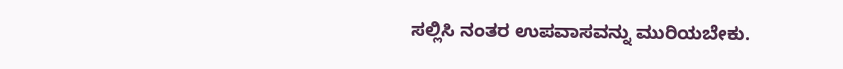ಸಲ್ಲಿಸಿ ನಂತರ ಉಪವಾಸವನ್ನು ಮುರಿಯಬೇಕು.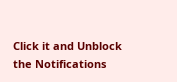Click it and Unblock the Notifications